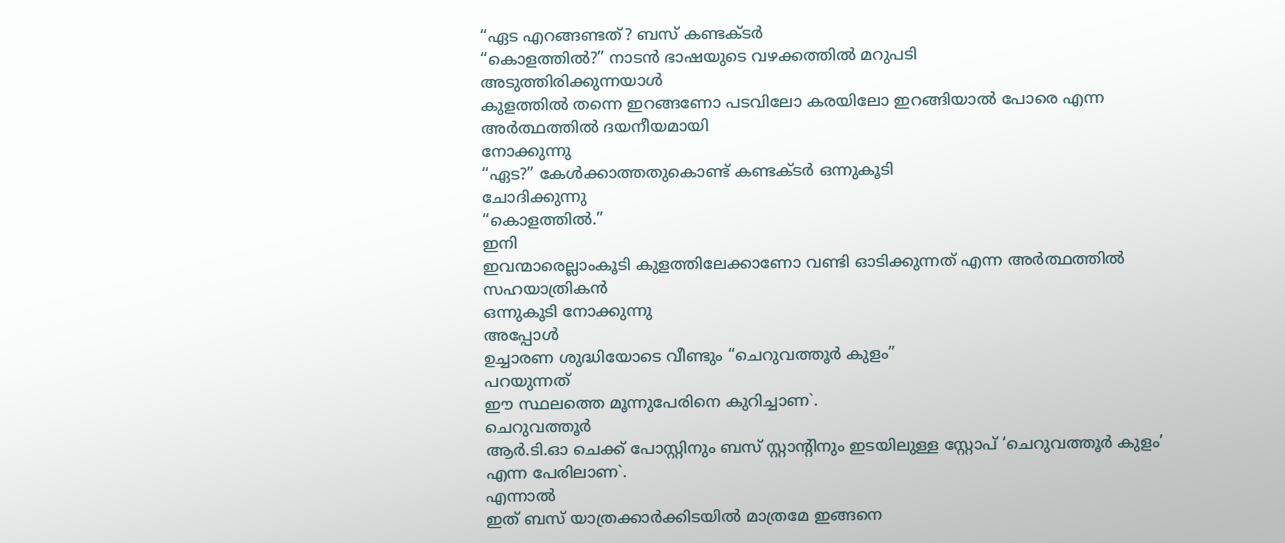“ഏട എറങ്ങണ്ടത്? ബസ് കണ്ടക്ടർ
“കൊളത്തിൽ?” നാടൻ ഭാഷയുടെ വഴക്കത്തിൽ മറുപടി
അടുത്തിരിക്കുന്നയാൾ
കുളത്തിൽ തന്നെ ഇറങ്ങണോ പടവിലോ കരയിലോ ഇറങ്ങിയാൽ പോരെ എന്ന അർത്ഥത്തിൽ ദയനീയമായി
നോക്കുന്നു
“ഏട?” കേൾക്കാത്തതുകൊണ്ട് കണ്ടക്ടർ ഒന്നുകൂടി
ചോദിക്കുന്നു
“കൊളത്തിൽ.”
ഇനി
ഇവന്മാരെല്ലാംകൂടി കുളത്തിലേക്കാണോ വണ്ടി ഓടിക്കുന്നത് എന്ന അർത്ഥത്തിൽ സഹയാത്രികൻ
ഒന്നുകൂടി നോക്കുന്നു
അപ്പോൾ
ഉച്ചാരണ ശുദ്ധിയോടെ വീണ്ടും “ചെറുവത്തൂർ കുളം”
പറയുന്നത്
ഈ സ്ഥലത്തെ മൂന്നുപേരിനെ കുറിച്ചാണ`.
ചെറുവത്തൂർ
ആർ.ടി.ഓ ചെക്ക് പോസ്റ്റിനും ബസ് സ്റ്റാന്റിനും ഇടയിലുള്ള സ്റ്റോപ് ‘ചെറുവത്തൂർ കുളം’
എന്ന പേരിലാണ`.
എന്നാൽ
ഇത് ബസ് യാത്രക്കാർക്കിടയിൽ മാത്രമേ ഇങ്ങനെ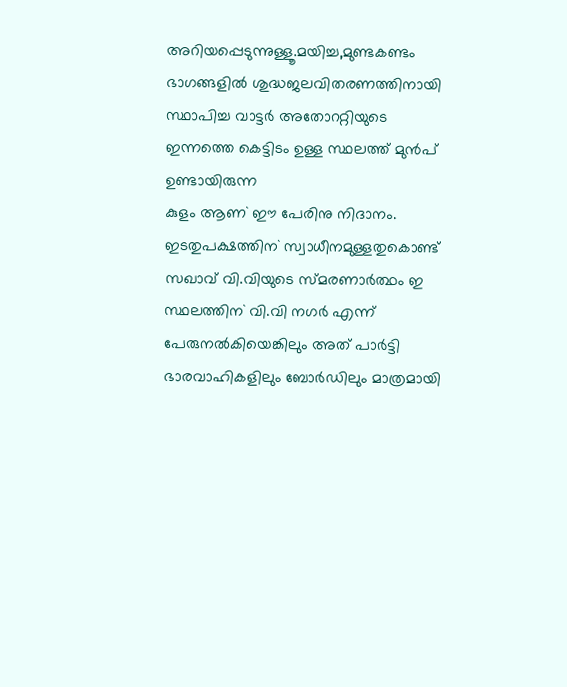അറിയപ്പെടുന്നുള്ളൂ.മയിച്ച,മുണ്ടകണ്ടം
ഭാഗങ്ങളിൽ ശുദ്ധജലവിതരണത്തിനായി സ്ഥാപിച്ച വാട്ടർ അതോററ്റിയുടെ ഇന്നത്തെ കെട്ടിടം ഉള്ള സ്ഥലത്ത് മുൻപ് ഉണ്ടായിരുന്ന
കുളം ആണ` ഈ പേരിനു നിദാനം.
ഇടതുപക്ഷത്തിന` സ്വാധീനമുള്ളതുകൊണ്ട്
സഖാവ് വി.വിയുടെ സ്മരണാർത്ഥം ഇ സ്ഥലത്തിന` വി.വി നഗർ എന്ന്
പേരുനൽകിയെങ്കിലും അത് പാർട്ടി ഭാരവാഹികളിലും ബോർഡിലും മാത്രമായി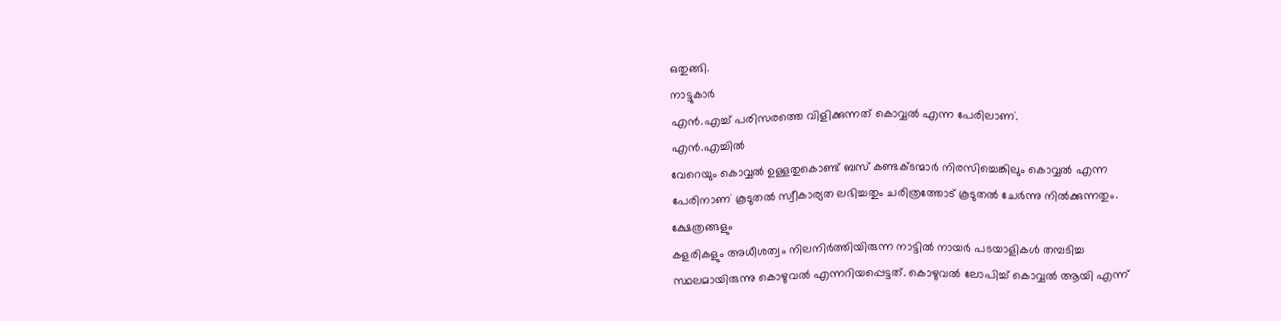ഒതുങ്ങി.
നാട്ടുകാർ
എൻ.എച്ച് പരിസരത്തെ വിളിക്കുന്നത് കൊവ്വൽ എന്ന പേരിലാണ`.
എൻ.എച്ചിൽ
വേറെയും കൊവ്വൽ ഉള്ളതുകൊണ്ട് ബസ് കണ്ടക്ടന്മാർ നിരസിച്ചെങ്കിലും കൊവ്വൽ എന്ന
പേരിനാണ` കൂടുതൽ സ്വീകാര്യത ലഭിച്ചതും ചരിത്രത്തോട് കൂടുതൽ ചേർന്നു നിൽക്കുന്നതും.
ക്ഷേത്രങ്ങളും
കളരികളും അധീശത്വം നിലനിർത്തിയിരുന്ന നാട്ടിൽ നായർ പടയാളികൾ തമ്പടിച്ച
സ്ഥലമായിരുന്നു കൊഴുവൽ എന്നറിയപ്പെട്ടത്. കൊഴുവൽ ലോപിച്ച് കൊവ്വൽ ആയി എന്ന്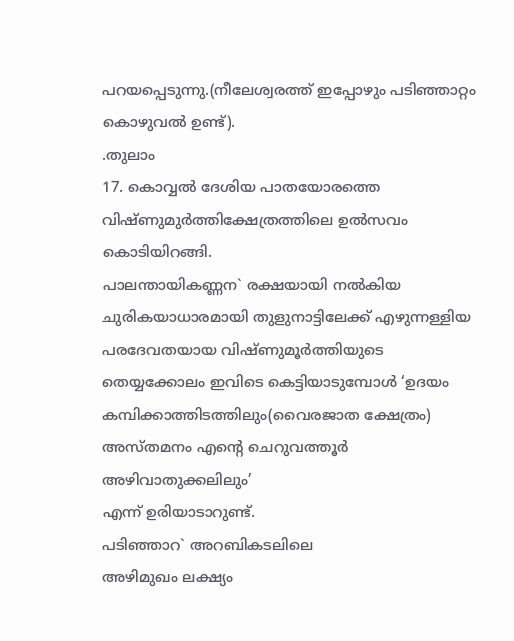പറയപ്പെടുന്നു.(നീലേശ്വരത്ത് ഇപ്പോഴും പടിഞ്ഞാറ്റം കൊഴുവൽ ഉണ്ട്).
.തുലാം
17. കൊവ്വൽ ദേശിയ പാതയോരത്തെ വിഷ്ണുമുർത്തിക്ഷേത്രത്തിലെ ഉൽസവം കൊടിയിറങ്ങി.
പാലന്തായികണ്ണന` രക്ഷയായി നൽകിയ
ചുരികയാധാരമായി തുളുനാട്ടിലേക്ക് എഴുന്നള്ളിയ പരദേവതയായ വിഷ്ണുമൂർത്തിയുടെ
തെയ്യക്കോലം ഇവിടെ കെട്ടിയാടുമ്പോൾ ‘ഉദയം
കമ്പിക്കാത്തിടത്തിലും(വൈരജാത ക്ഷേത്രം) അസ്തമനം എന്റെ ചെറുവത്തൂർ അഴിവാതുക്കലിലും’
എന്ന് ഉരിയാടാറുണ്ട്.
പടിഞ്ഞാറ` അറബികടലിലെ
അഴിമുഖം ലക്ഷ്യം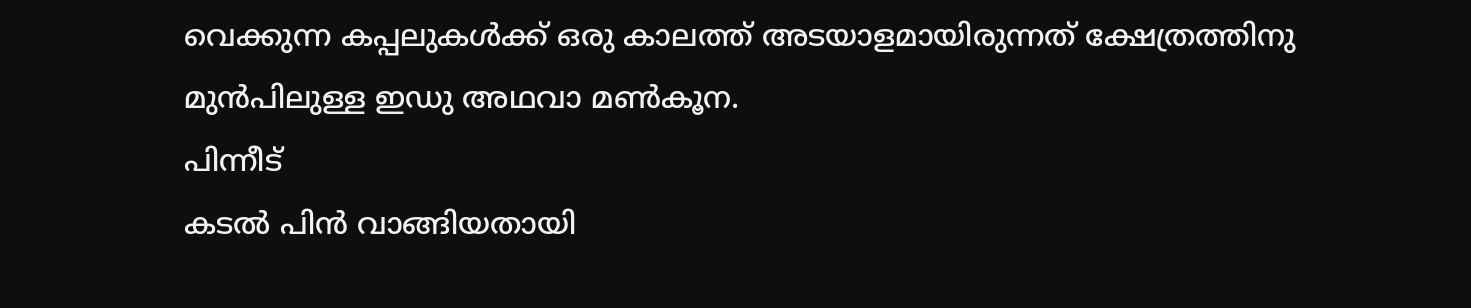വെക്കുന്ന കപ്പലുകൾക്ക് ഒരു കാലത്ത് അടയാളമായിരുന്നത് ക്ഷേത്രത്തിനു
മുൻപിലുള്ള ഇഡു അഥവാ മൺകൂന.
പിന്നീട്
കടൽ പിൻ വാങ്ങിയതായി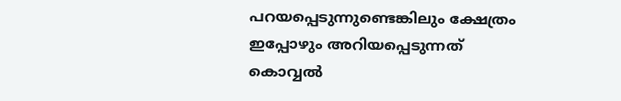പറയപ്പെടുന്നുണ്ടെങ്കിലും ക്ഷേത്രം ഇപ്പോഴും അറിയപ്പെടുന്നത്
കൊവ്വൽ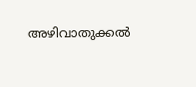അഴിവാതുക്കൽ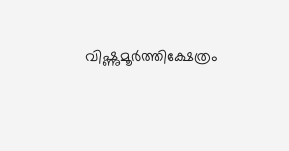വിഷ്ണുമൂർത്തിക്ഷേത്രം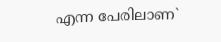എന്ന പേരിലാണ`